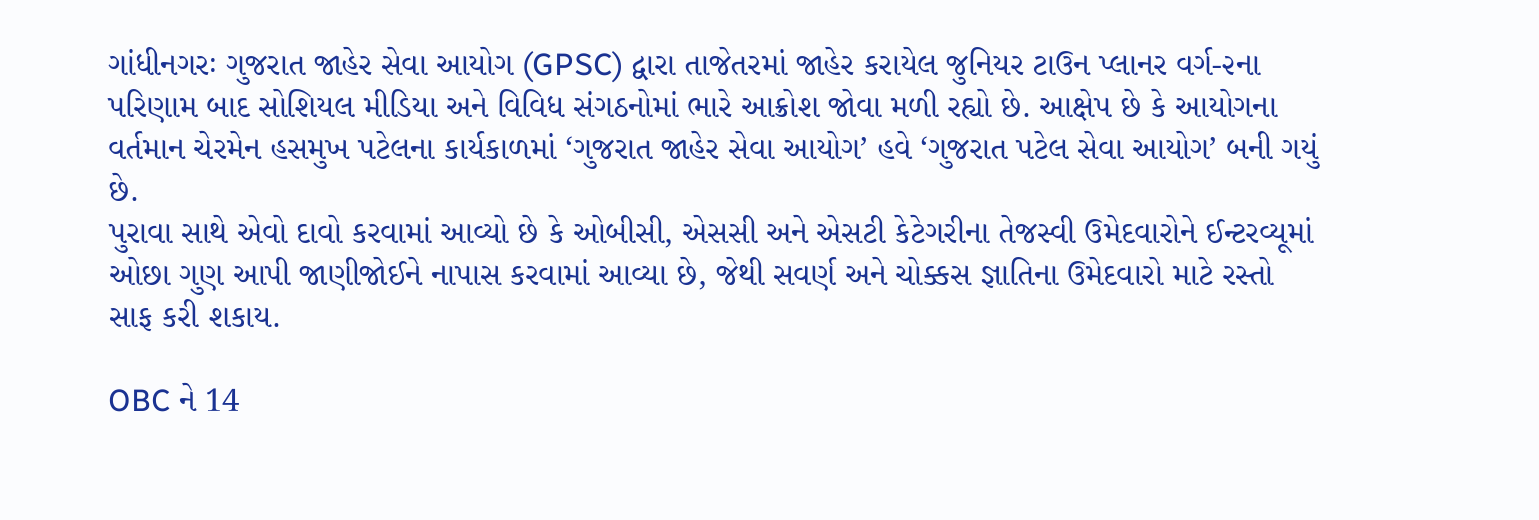ગાંધીનગરઃ ગુજરાત જાહેર સેવા આયોગ (GPSC) દ્વારા તાજેતરમાં જાહેર કરાયેલ જુનિયર ટાઉન પ્લાનર વર્ગ-૨ના પરિણામ બાદ સોશિયલ મીડિયા અને વિવિધ સંગઠનોમાં ભારે આક્રોશ જોવા મળી રહ્યો છે. આક્ષેપ છે કે આયોગના વર્તમાન ચેરમેન હસમુખ પટેલના કાર્યકાળમાં ‘ગુજરાત જાહેર સેવા આયોગ’ હવે ‘ગુજરાત પટેલ સેવા આયોગ’ બની ગયું છે.
પુરાવા સાથે એવો દાવો કરવામાં આવ્યો છે કે ઓબીસી, એસસી અને એસટી કેટેગરીના તેજસ્વી ઉમેદવારોને ઈન્ટરવ્યૂમાં ઓછા ગુણ આપી જાણીજોઈને નાપાસ કરવામાં આવ્યા છે, જેથી સવર્ણ અને ચોક્કસ જ્ઞાતિના ઉમેદવારો માટે રસ્તો સાફ કરી શકાય.

OBC ને 14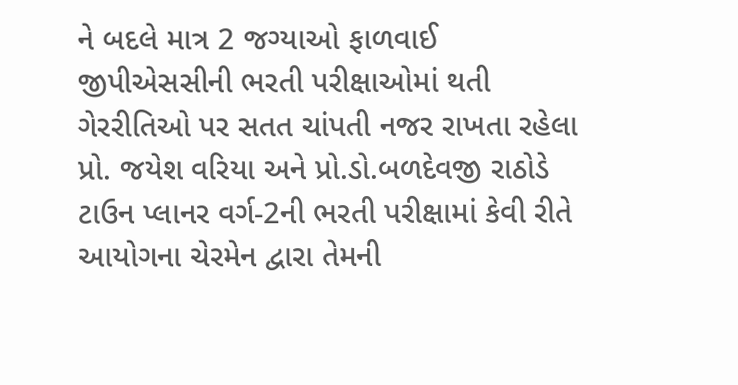ને બદલે માત્ર 2 જગ્યાઓ ફાળવાઈ
જીપીએસસીની ભરતી પરીક્ષાઓમાં થતી ગેરરીતિઓ પર સતત ચાંપતી નજર રાખતા રહેલા પ્રો. જયેશ વરિયા અને પ્રો.ડો.બળદેવજી રાઠોડે ટાઉન પ્લાનર વર્ગ-2ની ભરતી પરીક્ષામાં કેવી રીતે આયોગના ચેરમેન દ્વારા તેમની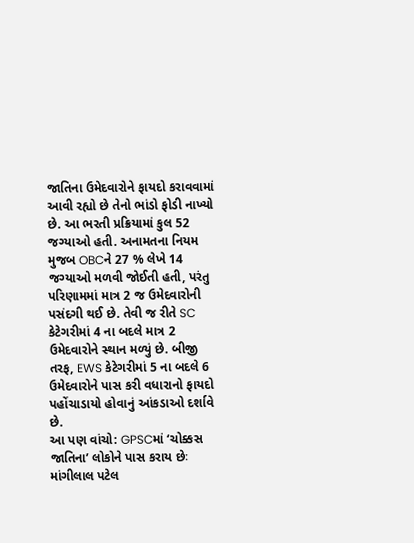જાતિના ઉમેદવારોને ફાયદો કરાવવામાં આવી રહ્યો છે તેનો ભાંડો ફોડી નાખ્યો છે. આ ભરતી પ્રક્રિયામાં કુલ 52 જગ્યાઓ હતી. અનામતના નિયમ મુજબ OBCને 27 % લેખે 14 જગ્યાઓ મળવી જોઈતી હતી, પરંતુ પરિણામમાં માત્ર 2 જ ઉમેદવારોની પસંદગી થઈ છે. તેવી જ રીતે SC કેટેગરીમાં 4 ના બદલે માત્ર 2 ઉમેદવારોને સ્થાન મળ્યું છે. બીજી તરફ, EWS કેટેગરીમાં 5 ના બદલે 6 ઉમેદવારોને પાસ કરી વધારાનો ફાયદો પહોંચાડાયો હોવાનું આંકડાઓ દર્શાવે છે.
આ પણ વાંચો: GPSCમાં ‘ચોક્કસ જાતિના’ લોકોને પાસ કરાય છેઃ માંગીલાલ પટેલ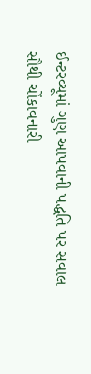ઈન્ટરવ્યૂમાં ગુણ આપવાની પદ્ધતિ પર સવાલ
સૌથી ચોંકાવનારી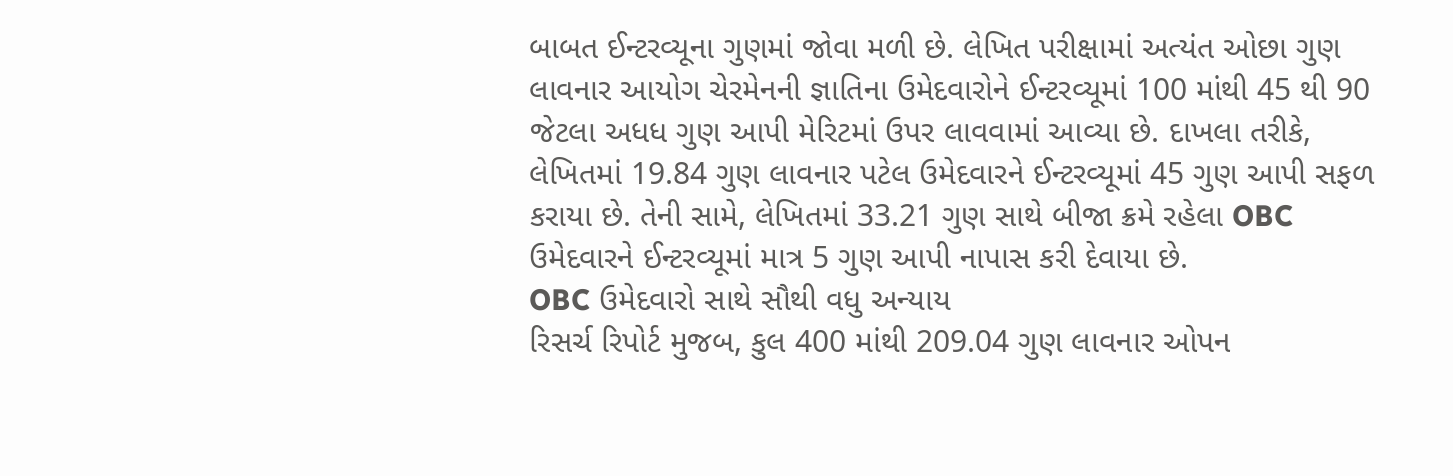બાબત ઈન્ટરવ્યૂના ગુણમાં જોવા મળી છે. લેખિત પરીક્ષામાં અત્યંત ઓછા ગુણ લાવનાર આયોગ ચેરમેનની જ્ઞાતિના ઉમેદવારોને ઈન્ટરવ્યૂમાં 100 માંથી 45 થી 90 જેટલા અધધ ગુણ આપી મેરિટમાં ઉપર લાવવામાં આવ્યા છે. દાખલા તરીકે, લેખિતમાં 19.84 ગુણ લાવનાર પટેલ ઉમેદવારને ઈન્ટરવ્યૂમાં 45 ગુણ આપી સફળ કરાયા છે. તેની સામે, લેખિતમાં 33.21 ગુણ સાથે બીજા ક્રમે રહેલા OBC ઉમેદવારને ઈન્ટરવ્યૂમાં માત્ર 5 ગુણ આપી નાપાસ કરી દેવાયા છે.
OBC ઉમેદવારો સાથે સૌથી વધુ અન્યાય
રિસર્ચ રિપોર્ટ મુજબ, કુલ 400 માંથી 209.04 ગુણ લાવનાર ઓપન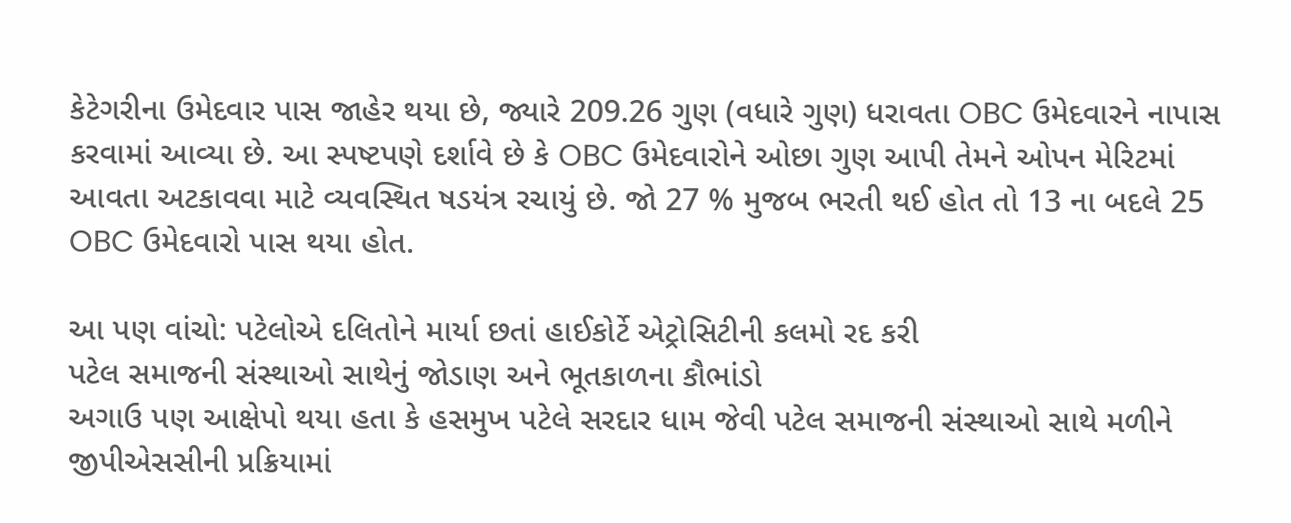કેટેગરીના ઉમેદવાર પાસ જાહેર થયા છે, જ્યારે 209.26 ગુણ (વધારે ગુણ) ધરાવતા OBC ઉમેદવારને નાપાસ કરવામાં આવ્યા છે. આ સ્પષ્ટપણે દર્શાવે છે કે OBC ઉમેદવારોને ઓછા ગુણ આપી તેમને ઓપન મેરિટમાં આવતા અટકાવવા માટે વ્યવસ્થિત ષડયંત્ર રચાયું છે. જો 27 % મુજબ ભરતી થઈ હોત તો 13 ના બદલે 25 OBC ઉમેદવારો પાસ થયા હોત.

આ પણ વાંચો: પટેલોએ દલિતોને માર્યા છતાં હાઈકોર્ટે એટ્રોસિટીની કલમો રદ કરી
પટેલ સમાજની સંસ્થાઓ સાથેનું જોડાણ અને ભૂતકાળના કૌભાંડો
અગાઉ પણ આક્ષેપો થયા હતા કે હસમુખ પટેલે સરદાર ધામ જેવી પટેલ સમાજની સંસ્થાઓ સાથે મળીને જીપીએસસીની પ્રક્રિયામાં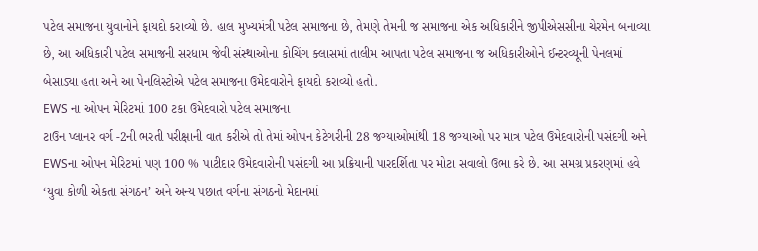પટેલ સમાજના યુવાનોને ફાયદો કરાવ્યો છે. હાલ મુખ્યમંત્રી પટેલ સમાજના છે, તેમણે તેમની જ સમાજના એક અધિકારીને જીપીએસસીના ચેરમેન બનાવ્યા છે, આ અધિકારી પટેલ સમાજની સરધામ જેવી સંસ્થાઓના કોચિંગ ક્લાસમાં તાલીમ આપતા પટેલ સમાજના જ અધિકારીઓને ઈન્ટરવ્યૂની પેનલમાં બેસાડ્યા હતા અને આ પેનલિસ્ટોએ પટેલ સમાજના ઉમેદવારોને ફાયદો કરાવ્યો હતો.
EWS ના ઓપન મેરિટમાં 100 ટકા ઉમેદવારો પટેલ સમાજના
ટાઉન પ્લાનર વર્ગ -2ની ભરતી પરીક્ષાની વાત કરીએ તો તેમાં ઓપન કેટેગરીની 28 જગ્યાઓમાંથી 18 જગ્યાઓ પર માત્ર પટેલ ઉમેદવારોની પસંદગી અને EWSના ઓપન મેરિટમાં પણ 100 % પાટીદાર ઉમેદવારોની પસંદગી આ પ્રક્રિયાની પારદર્શિતા પર મોટા સવાલો ઉભા કરે છે. આ સમગ્ર પ્રકરણમાં હવે ‘યુવા કોળી એકતા સંગઠન’ અને અન્ય પછાત વર્ગના સંગઠનો મેદાનમાં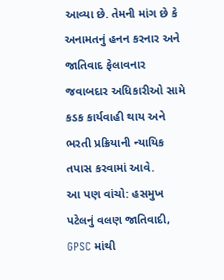આવ્યા છે. તેમની માંગ છે કે અનામતનું હનન કરનાર અને જાતિવાદ ફેલાવનાર જવાબદાર અધિકારીઓ સામે કડક કાર્યવાહી થાય અને ભરતી પ્રક્રિયાની ન્યાયિક તપાસ કરવામાં આવે.
આ પણ વાંચો: હસમુખ પટેલનું વલણ જાતિવાદી, GPSC માંથી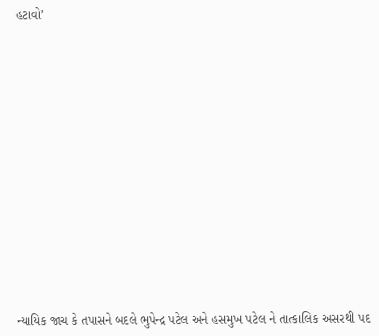હટાવો’
















ન્યાયિક જાચ કે તપાસને બદલે ભુપેન્દ્ર પટેલ અને હસમુખ પટેલ ને તાત્કાલિક અસરથી પદ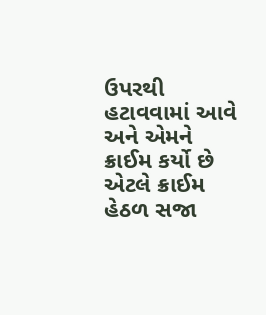ઉપરથી હટાવવામાં આવે અને એમને ક્રાઈમ કર્યો છે એટલે ક્રાઈમ હેઠળ સજા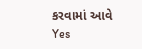કરવામાં આવે
Yes